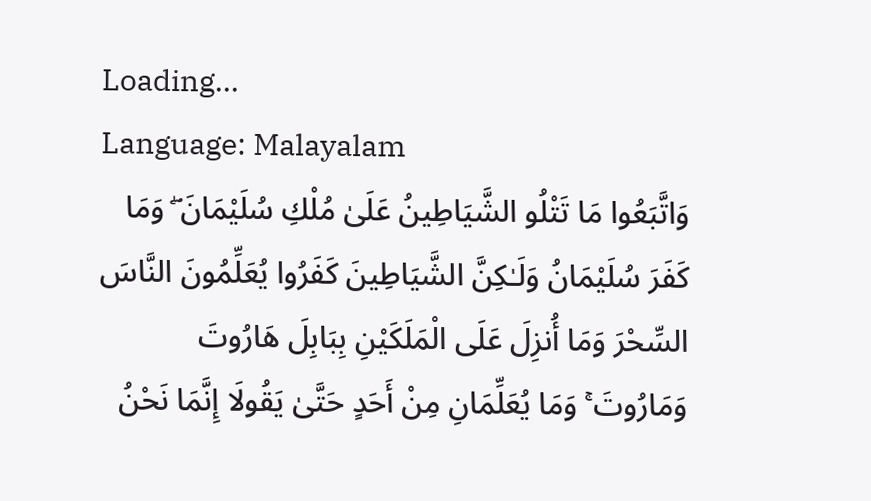Loading...
Language: Malayalam
وَاتَّبَعُوا مَا تَتْلُو الشَّيَاطِينُ عَلَىٰ مُلْكِ سُلَيْمَانَ ۖ وَمَا كَفَرَ سُلَيْمَانُ وَلَـٰكِنَّ الشَّيَاطِينَ كَفَرُوا يُعَلِّمُونَ النَّاسَ السِّحْرَ وَمَا أُنزِلَ عَلَى الْمَلَكَيْنِ بِبَابِلَ هَارُوتَ وَمَارُوتَ ۚ وَمَا يُعَلِّمَانِ مِنْ أَحَدٍ حَتَّىٰ يَقُولَا إِنَّمَا نَحْنُ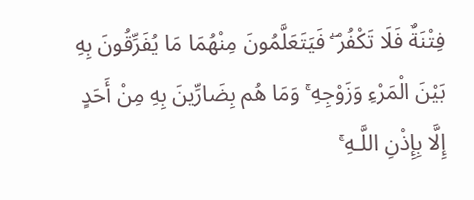فِتْنَةٌ فَلَا تَكْفُرْ ۖ فَيَتَعَلَّمُونَ مِنْهُمَا مَا يُفَرِّقُونَ بِهِ بَيْنَ الْمَرْءِ وَزَوْجِهِ ۚ وَمَا هُم بِضَارِّينَ بِهِ مِنْ أَحَدٍ إِلَّا بِإِذْنِ اللَّـهِ ۚ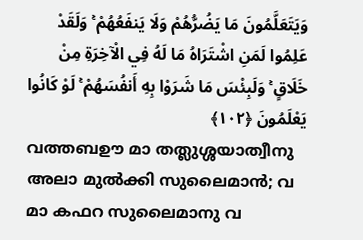وَيَتَعَلَّمُونَ مَا يَضُرُّهُمْ وَلَا يَنفَعُهُمْ ۚ وَلَقَدْ عَلِمُوا لَمَنِ اشْتَرَاهُ مَا لَهُ فِي الْآخِرَةِ مِنْ خَلَاقٍ ۚ وَلَبِئْسَ مَا شَرَوْا بِهِ أَنفُسَهُمْ ۚ لَوْ كَانُوا يَعْلَمُونَ ﴿١٠٢﴾
വത്തബഊ മാ തത്ലുശ്ശയാത്വീനു അലാ മുൽക്കി സുലൈമാൻ; വ മാ കഫറ സുലൈമാനു വ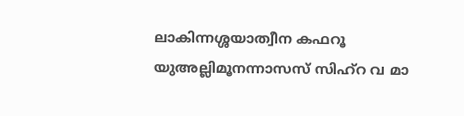ലാകിന്നശ്ശയാത്വീന കഫറൂ യുഅല്ലിമൂനന്നാസസ് സിഹ്റ വ മാ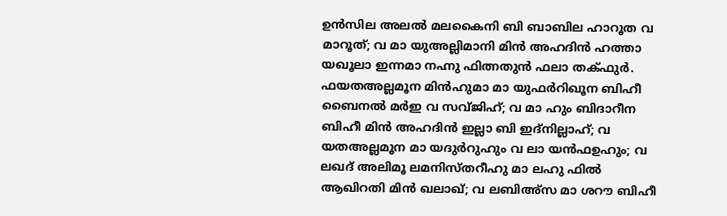ഉൻസില അലൽ മലകൈനി ബി ബാബില ഹാറൂത വ മാറൂത്; വ മാ യുഅല്ലിമാനി മിൻ അഹദിൻ ഹത്താ യഖൂലാ ഇന്നമാ നഹ്നു ഫിത്നതുൻ ഫലാ തക്ഫുർ. ഫയതഅല്ലമൂന മിൻഹുമാ മാ യുഫർറിഖൂന ബിഹീ ബൈനൽ മർഇ വ സവ്ജിഹ്; വ മാ ഹും ബിദാറീന ബിഹീ മിൻ അഹദിൻ ഇല്ലാ ബി ഇദ്നില്ലാഹ്; വ യതഅല്ലമൂന മാ യദുർറുഹും വ ലാ യൻഫഉഹും; വ ലഖദ് അലിമൂ ലമനിസ്തറീഹു മാ ലഹു ഫിൽ ആഖിറതി മിൻ ഖലാഖ്; വ ലബിഅ്സ മാ ശറൗ ബിഹീ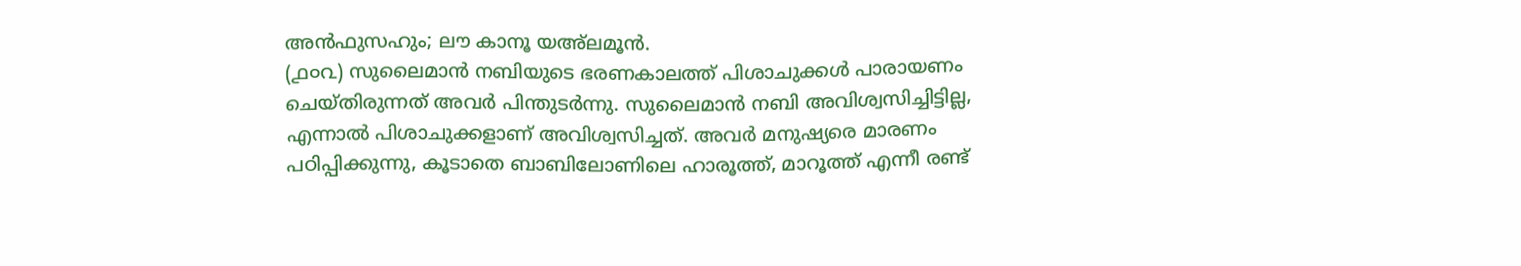അൻഫുസഹും; ലൗ കാനൂ യഅ്ലമൂൻ.
(൧൦൨) സുലൈമാൻ നബിയുടെ ഭരണകാലത്ത് പിശാചുക്കൾ പാരായണം ചെയ്തിരുന്നത് അവർ പിന്തുടർന്നു. സുലൈമാൻ നബി അവിശ്വസിച്ചിട്ടില്ല, എന്നാൽ പിശാചുക്കളാണ് അവിശ്വസിച്ചത്. അവർ മനുഷ്യരെ മാരണം പഠിപ്പിക്കുന്നു, കൂടാതെ ബാബിലോണിലെ ഹാരൂത്ത്, മാറൂത്ത് എന്നീ രണ്ട്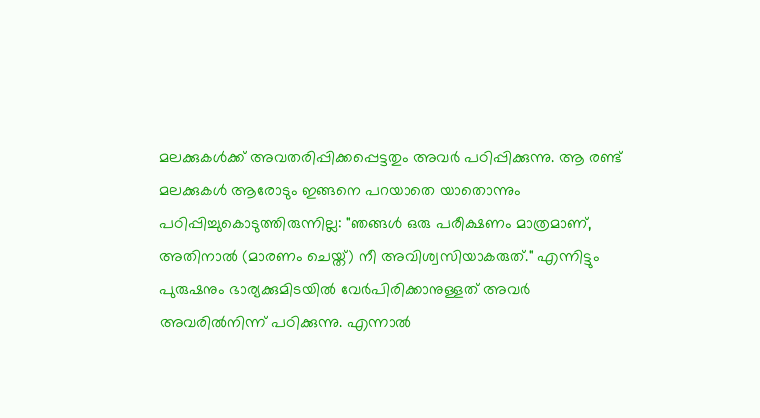മലക്കുകൾക്ക് അവതരിപ്പിക്കപ്പെട്ടതും അവർ പഠിപ്പിക്കുന്നു. ആ രണ്ട് മലക്കുകൾ ആരോടും ഇങ്ങനെ പറയാതെ യാതൊന്നും പഠിപ്പിച്ചുകൊടുത്തിരുന്നില്ല: "ഞങ്ങൾ ഒരു പരീക്ഷണം മാത്രമാണ്, അതിനാൽ (മാരണം ചെയ്ത്) നീ അവിശ്വസിയാകരുത്." എന്നിട്ടും പുരുഷനും ഭാര്യക്കുമിടയിൽ വേർപിരിക്കാനുള്ളത് അവർ അവരിൽനിന്ന് പഠിക്കുന്നു. എന്നാൽ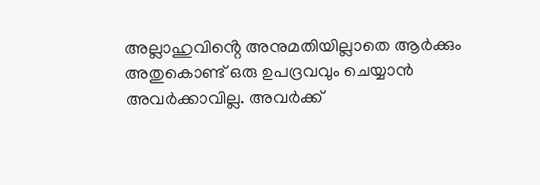അല്ലാഹുവിൻ്റെ അനുമതിയില്ലാതെ ആർക്കും അതുകൊണ്ട് ഒരു ഉപദ്രവവും ചെയ്യാൻ അവർക്കാവില്ല. അവർക്ക്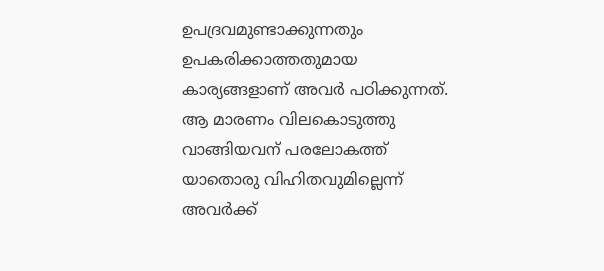ഉപദ്രവമുണ്ടാക്കുന്നതും ഉപകരിക്കാത്തതുമായ കാര്യങ്ങളാണ് അവർ പഠിക്കുന്നത്. ആ മാരണം വിലകൊടുത്തു വാങ്ങിയവന് പരലോകത്ത് യാതൊരു വിഹിതവുമില്ലെന്ന് അവർക്ക്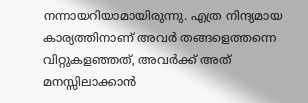നന്നായറിയാമായിരുന്നു. എത്ര നിന്ദ്യമായ കാര്യത്തിനാണ് അവർ തങ്ങളെത്തന്നെ വിറ്റുകളഞ്ഞത്, അവർക്ക് അത് മനസ്സിലാക്കാൻ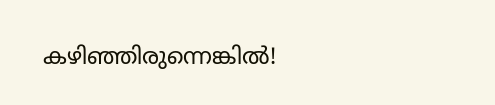കഴിഞ്ഞിരുന്നെങ്കിൽ!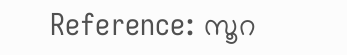Reference: സൂറ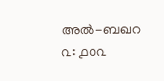അൽ-ബഖറ ൨: ൧൦൨